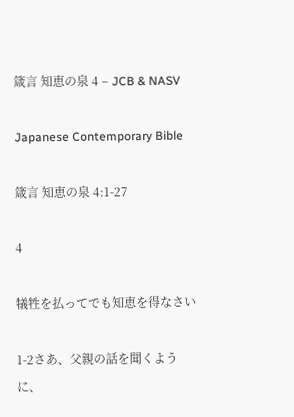箴言 知恵の泉 4 – JCB & NASV

Japanese Contemporary Bible

箴言 知恵の泉 4:1-27

4

犠牲を払ってでも知恵を得なさい

1-2さあ、父親の話を聞くように、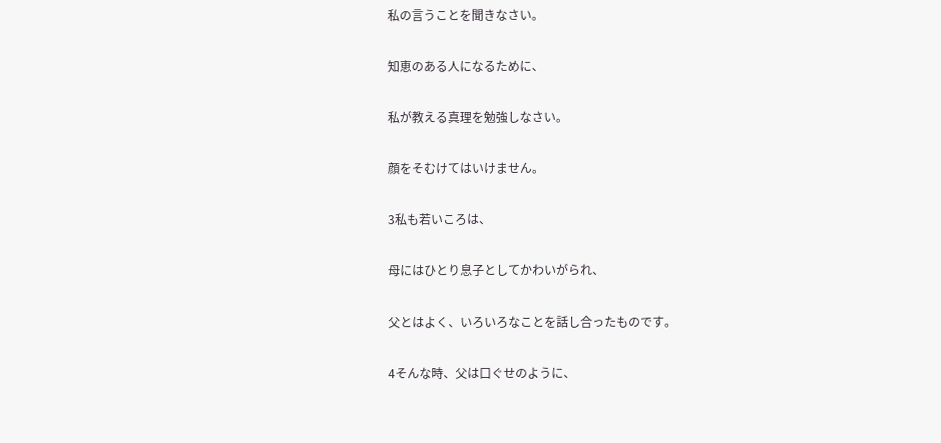私の言うことを聞きなさい。

知恵のある人になるために、

私が教える真理を勉強しなさい。

顔をそむけてはいけません。

3私も若いころは、

母にはひとり息子としてかわいがられ、

父とはよく、いろいろなことを話し合ったものです。

4そんな時、父は口ぐせのように、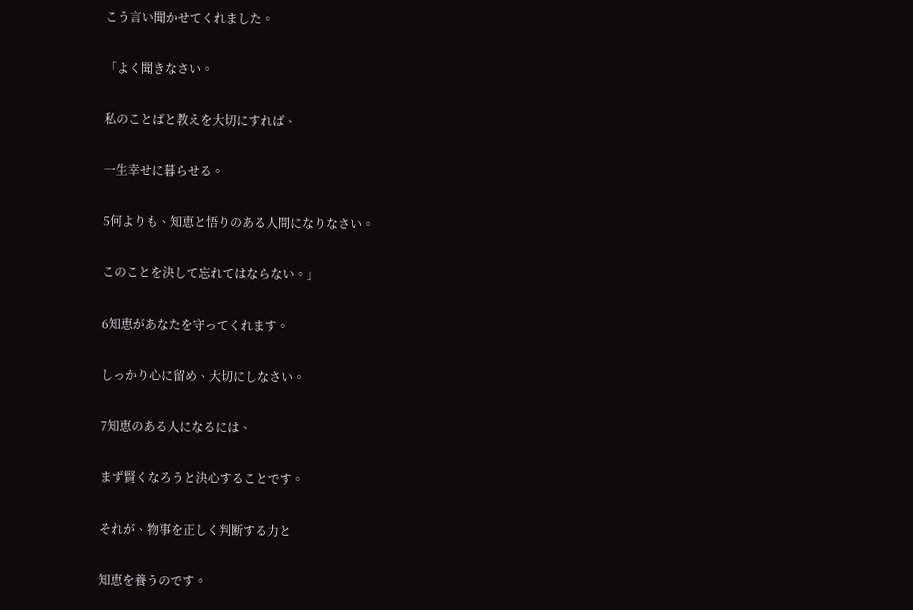こう言い聞かせてくれました。

「よく聞きなさい。

私のことばと教えを大切にすれば、

一生幸せに暮らせる。

5何よりも、知恵と悟りのある人間になりなさい。

このことを決して忘れてはならない。」

6知恵があなたを守ってくれます。

しっかり心に留め、大切にしなさい。

7知恵のある人になるには、

まず賢くなろうと決心することです。

それが、物事を正しく判断する力と

知恵を養うのです。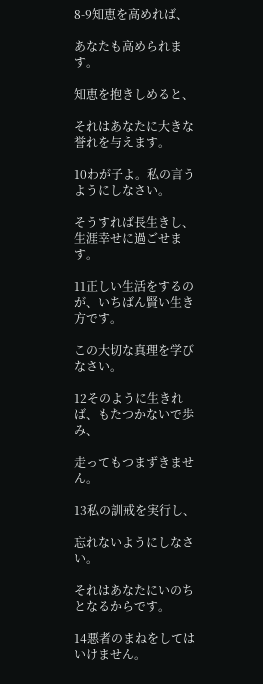8-9知恵を高めれば、

あなたも高められます。

知恵を抱きしめると、

それはあなたに大きな誉れを与えます。

10わが子よ。私の言うようにしなさい。

そうすれば長生きし、生涯幸せに過ごせます。

11正しい生活をするのが、いちばん賢い生き方です。

この大切な真理を学びなさい。

12そのように生きれば、もたつかないで歩み、

走ってもつまずきません。

13私の訓戒を実行し、

忘れないようにしなさい。

それはあなたにいのちとなるからです。

14悪者のまねをしてはいけません。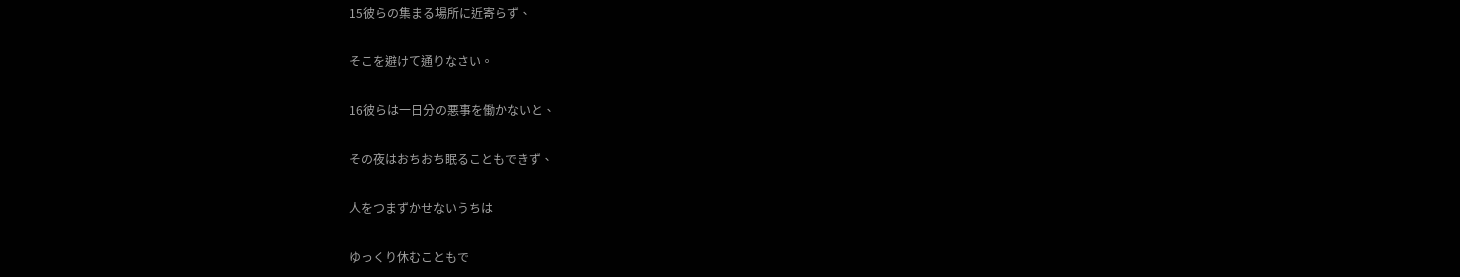15彼らの集まる場所に近寄らず、

そこを避けて通りなさい。

16彼らは一日分の悪事を働かないと、

その夜はおちおち眠ることもできず、

人をつまずかせないうちは

ゆっくり休むこともで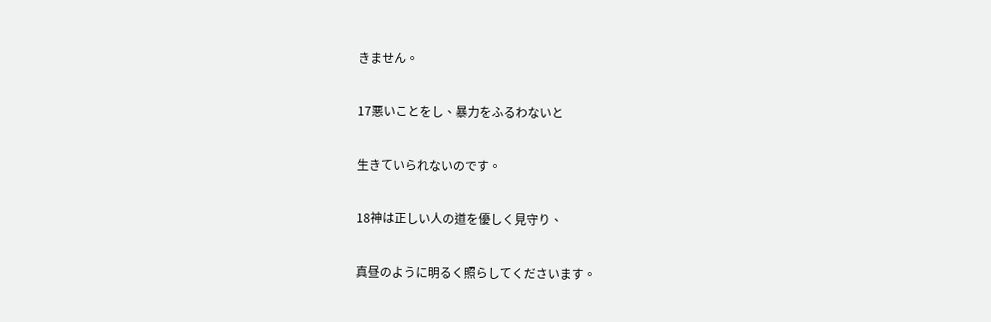きません。

17悪いことをし、暴力をふるわないと

生きていられないのです。

18神は正しい人の道を優しく見守り、

真昼のように明るく照らしてくださいます。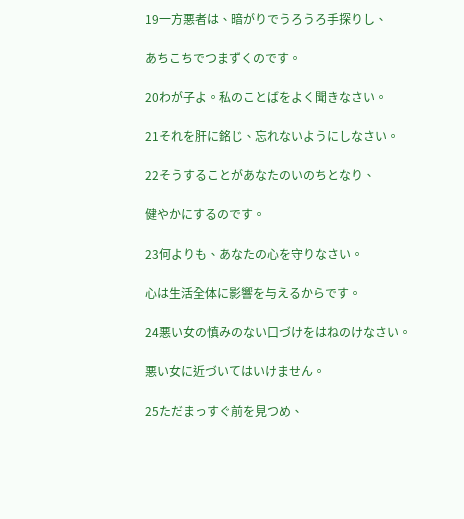19一方悪者は、暗がりでうろうろ手探りし、

あちこちでつまずくのです。

20わが子よ。私のことばをよく聞きなさい。

21それを肝に銘じ、忘れないようにしなさい。

22そうすることがあなたのいのちとなり、

健やかにするのです。

23何よりも、あなたの心を守りなさい。

心は生活全体に影響を与えるからです。

24悪い女の慎みのない口づけをはねのけなさい。

悪い女に近づいてはいけません。

25ただまっすぐ前を見つめ、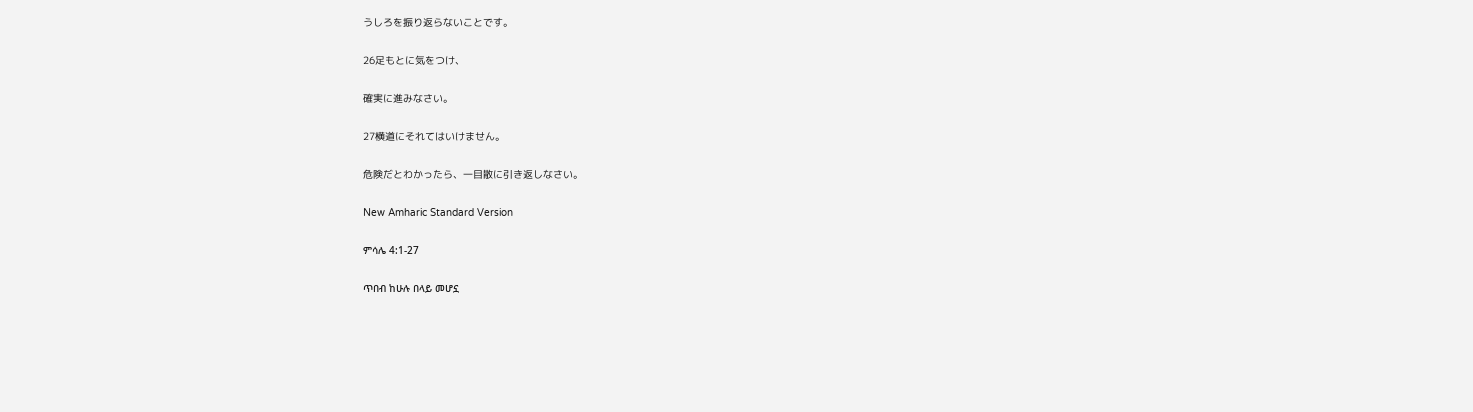うしろを振り返らないことです。

26足もとに気をつけ、

確実に進みなさい。

27横道にそれてはいけません。

危険だとわかったら、一目散に引き返しなさい。

New Amharic Standard Version

ምሳሌ 4:1-27

ጥበብ ከሁሉ በላይ መሆኗ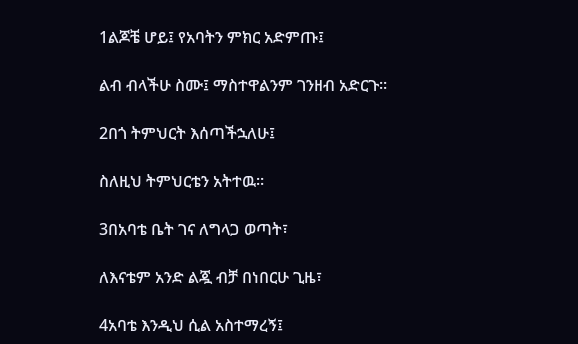1ልጆቼ ሆይ፤ የአባትን ምክር አድምጡ፤

ልብ ብላችሁ ስሙ፤ ማስተዋልንም ገንዘብ አድርጉ።

2በጎ ትምህርት እሰጣችኋለሁ፤

ስለዚህ ትምህርቴን አትተዉ።

3በአባቴ ቤት ገና ለግላጋ ወጣት፣

ለእናቴም አንድ ልጇ ብቻ በነበርሁ ጊዜ፣

4አባቴ እንዲህ ሲል አስተማረኝ፤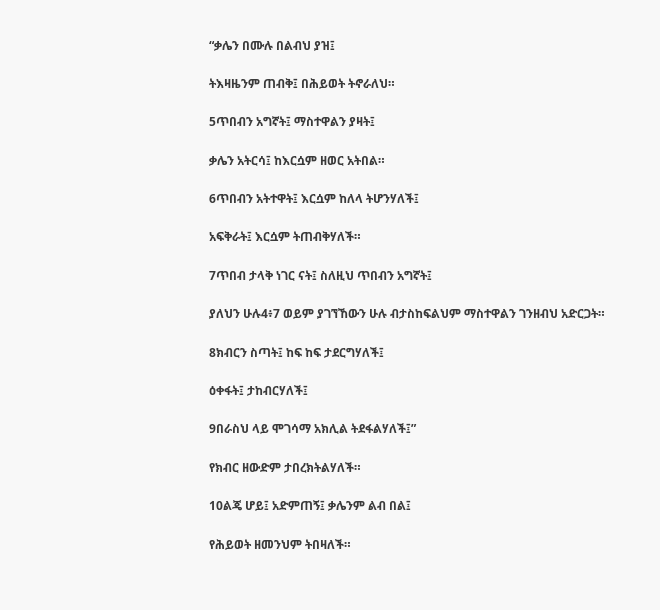“ቃሌን በሙሉ በልብህ ያዝ፤

ትእዛዜንም ጠብቅ፤ በሕይወት ትኖራለህ።

5ጥበብን አግኛት፤ ማስተዋልን ያዛት፤

ቃሌን አትርሳ፤ ከእርሷም ዘወር አትበል።

6ጥበብን አትተዋት፤ እርሷም ከለላ ትሆንሃለች፤

አፍቅራት፤ እርሷም ትጠብቅሃለች።

7ጥበብ ታላቅ ነገር ናት፤ ስለዚህ ጥበብን አግኛት፤

ያለህን ሁሉ4፥7 ወይም ያገኘኸውን ሁሉ ብታስከፍልህም ማስተዋልን ገንዘብህ አድርጋት።

8ክብርን ስጣት፤ ከፍ ከፍ ታደርግሃለች፤

ዕቀፋት፤ ታከብርሃለች፤

9በራስህ ላይ ሞገሳማ አክሊል ትደፋልሃለች፤”

የክብር ዘውድም ታበረክትልሃለች።

10ልጄ ሆይ፤ አድምጠኝ፤ ቃሌንም ልብ በል፤

የሕይወት ዘመንህም ትበዛለች።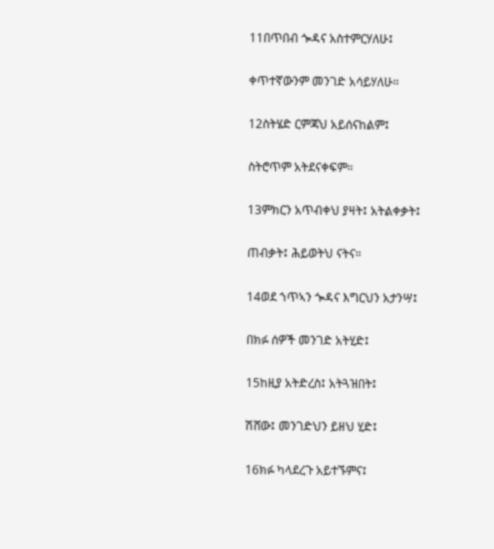11በጥበብ ጐዳና አስተምርሃለሁ፤

ቀጥተኛውንም መንገድ አሳይሃለሁ።

12ስትሄድ ርምጃህ አይሰናከልም፤

ስትሮጥም አትደናቀፍም።

13ምክርን አጥብቀህ ያዛት፤ አትልቀቃት፤

ጠብቃት፤ ሕይወትህ ናትና።

14ወደ ኀጥኣን ጐዳና እግርህን አታንሣ፤

በክፉ ሰዎች መንገድ አትሂድ፤

15ከዚያ አትድረስ፤ አትጓዝበት፤

ሽሸው፤ መንገድህን ይዘህ ሂድ፤

16ክፉ ካላደረጉ አይተኙምና፤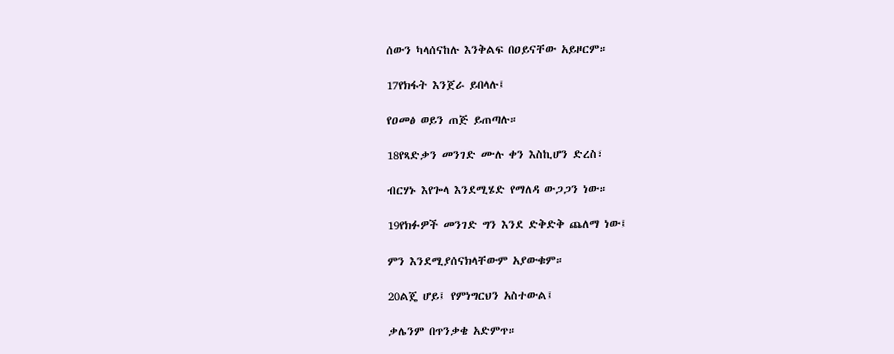ሰውን ካላሰናከሉ እንቅልፍ በዐይናቸው አይዞርም።

17የክፋት እንጀራ ይበላሉ፤

የዐመፅ ወይን ጠጅ ይጠጣሉ።

18የጻድቃን መንገድ ሙሉ ቀን እስኪሆን ድረስ፣

ብርሃኑ እየጐላ እንደሚሄድ የማለዳ ውጋጋን ነው።

19የክፉዎች መንገድ ግን እንደ ድቅድቅ ጨለማ ነው፤

ምን እንደሚያሰናክላቸውም አያውቁም።

20ልጄ ሆይ፤ የምነግርህን አስተውል፤

ቃሌንም በጥንቃቄ አድምጥ።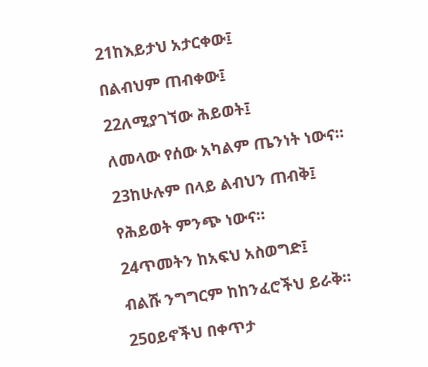21ከእይታህ አታርቀው፤

በልብህም ጠብቀው፤

22ለሚያገኘው ሕይወት፤

ለመላው የሰው አካልም ጤንነት ነውና።

23ከሁሉም በላይ ልብህን ጠብቅ፤

የሕይወት ምንጭ ነውና።

24ጥመትን ከአፍህ አስወግድ፤

ብልሹ ንግግርም ከከንፈሮችህ ይራቅ።

25ዐይኖችህ በቀጥታ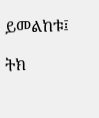ይመልከቱ፤

ትክ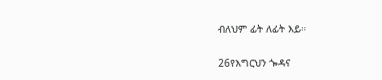ብለህም ፊት ለፊት እይ።

26የእግርህን ጐዳና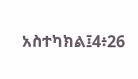አስተካክል፤4፥26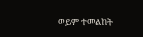ወይም ተመልከት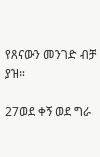የጸናውን መንገድ ብቻ ያዝ።

27ወደ ቀኝ ወደ ግራ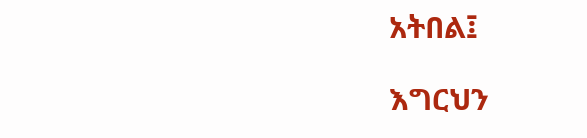አትበል፤

እግርህን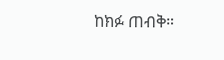ከክፉ ጠብቅ።